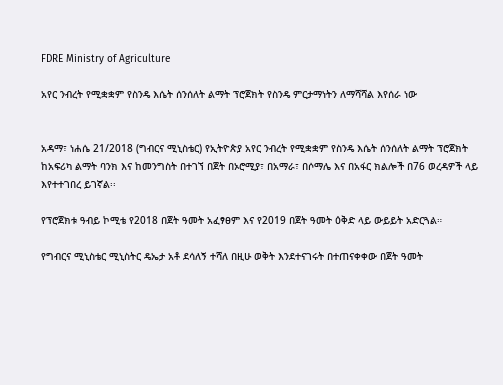FDRE Ministry of Agriculture

አየር ንብረት የሚቋቋም የስንዴ እሴት ሰንሰለት ልማት ፕሮጀክት የስንዴ ምርታማነትን ለማሻሻል እየሰራ ነው


አዳማ፣ ነሐሴ 21/2018 (ግብርና ሚኒስቴር) የኢትዮጵያ አየር ንብረት የሚቋቋም የስንዴ እሴት ሰንሰለት ልማት ፕሮጀክት ከአፍሪካ ልማት ባንክ እና ከመንግስት በተገኘ በጀት በኦሮሚያ፣ በአማራ፣ በሶማሌ እና በአፋር ክልሎች በ76 ወረዳዎች ላይ እየተተገበረ ይገኛል፡፡

የፕሮጀክቱ ዓብይ ኮሚቴ የ2018 በጀት ዓመት አፈፃፀም እና የ2019 በጀት ዓመት ዕቅድ ላይ ውይይት አድርጓል።

የግብርና ሚኒስቴር ሚኒስትር ዴኤታ አቶ ደሳለኝ ተሻለ በዚሁ ወቅት እንደተናገሩት በተጠናቀቀው በጀት ዓመት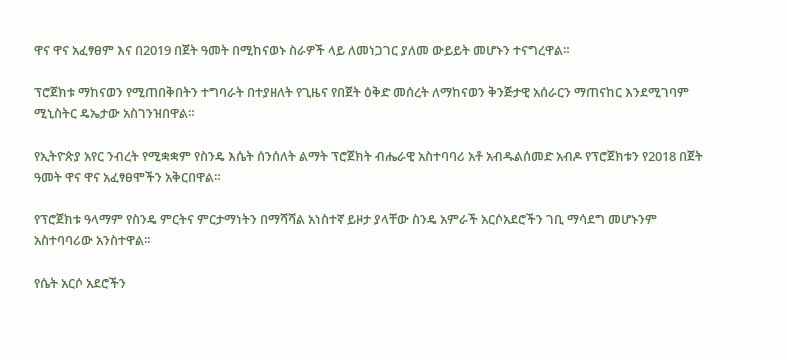ዋና ዋና አፈፃፀም እና በ2019 በጀት ዓመት በሚከናወኑ ስራዎች ላይ ለመነጋገር ያለመ ውይይት መሆኑን ተናግረዋል።

ፕሮጀክቱ ማከናወን የሚጠበቅበትን ተግባራት በተያዘለት የጊዜና የበጀት ዕቅድ መሰረት ለማከናወን ቅንጅታዊ አሰራርን ማጠናከር እንደሚገባም ሚኒስትር ዴኤታው አስገንዝበዋል።

የኢትዮጵያ አየር ንብረት የሚቋቋም የስንዴ እሴት ሰንሰለት ልማት ፕሮጀክት ብሔራዊ አስተባባሪ አቶ አብዱልሰመድ አብዶ የፕሮጀክቱን የ2018 በጀት ዓመት ዋና ዋና አፈፃፀሞችን አቅርበዋል።

የፕሮጀክቱ ዓላማም የስንዴ ምርትና ምርታማነትን በማሻሻል አነስተኛ ይዞታ ያላቸው ስንዴ አምራች አርሶአደሮችን ገቢ ማሳደግ መሆኑንም አስተባባሪው አንስተዋል፡፡

የሴት አርሶ አደሮችን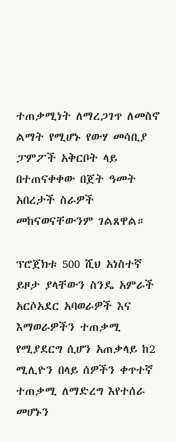ተጠቃሚነት ለማረጋገጥ ለመስኖ ልማት የሚሆኑ የውሃ መሳቢያ ፓምፖች አቅርቦት ላይ በተጠናቀቀው በጀት ዓመት አበረታች ስራዎች መከናወናቸውንም ገልጸዋል።

ፕሮጀክቱ 500 ሺህ አነስተኛ ይዞታ ያላቸውን ስንዴ አምራች አርሶአደር አባወራዎች እና እማወራዎችን ተጠቃሚ የሚያደርግ ሲሆን አጠቃላይ ከ2 ሚሊዮን በላይ ሰዎችን ቀጥተኛ ተጠቃሚ ለማድረግ እየተሰራ መሆኑን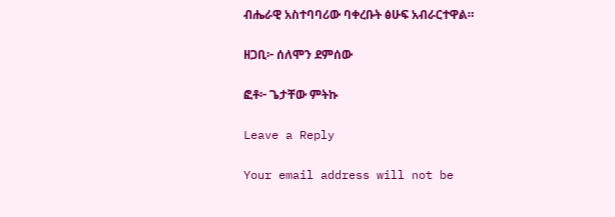ብሔራዊ አስተባባሪው ባቀረቡት ፅሁፍ አብራርተዋል።

ዘጋቢ፦ ሰለሞን ደምሰው

ፎቶ፦ ጌታቸው ምትኩ

Leave a Reply

Your email address will not be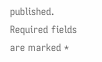published. Required fields are marked *